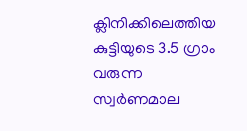ക്ലിനിക്കിലെത്തിയ കുട്ടിയു‌ടെ 3.5 ഗ്രാം വരുന്ന സ്വര്‍ണമാല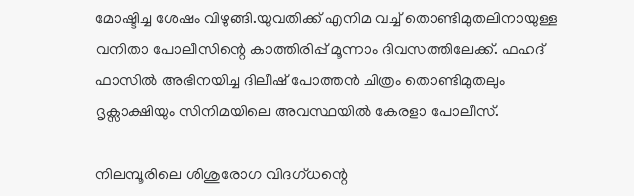മോഷ്ടിച്ച ശേഷം വിഴുങ്ങി.യുവതിക്ക് എനിമ വച്ച്‌ തൊണ്ടിമുതലിനായുള്ള വനിതാ പോലീസിന്റെ കാത്തിരിപ്പ് മൂന്നാം ദിവസത്തിലേക്ക്. ഫഹദ് ഫാസില്‍ അഭിനയിച്ച ദിലീഷ് പോത്തൻ ചിത്രം തൊണ്ടിമുതലും ദൃക്സാക്ഷിയും സിനിമയിലെ അവസ്ഥയില്‍ കേരളാ പോലീസ്.

നിലമ്പൂരിലെ ശിശുരോഗ വിദഗ്ധന്റെ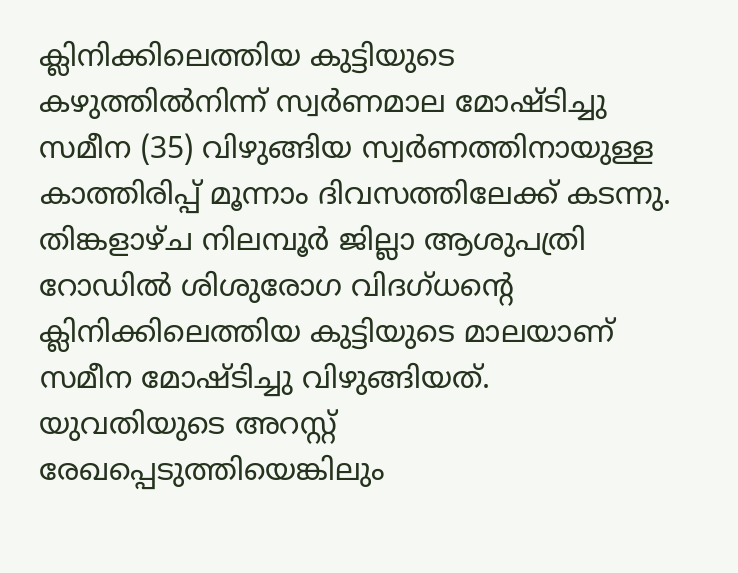ക്ലിനിക്കിലെത്തിയ കുട്ടിയുടെ കഴുത്തില്‍നിന്ന് സ്വർണമാല മോഷ്ടിച്ചു സമീന (35) വിഴുങ്ങിയ സ്വർണത്തിനായുള്ള കാത്തിരിപ്പ് മൂന്നാം ദിവസത്തിലേക്ക് കടന്നു. തിങ്കളാഴ്ച നിലമ്പൂർ ജില്ലാ ആശുപത്രി റോഡില്‍ ശിശുരോഗ വിദഗ്ധന്റെ ക്ലിനിക്കിലെത്തിയ കുട്ടിയുടെ മാലയാണ് സമീന മോഷ്ടിച്ചു വിഴുങ്ങിയത്. യുവതിയുടെ അറസ്റ്റ് രേഖപ്പെടുത്തിയെങ്കിലും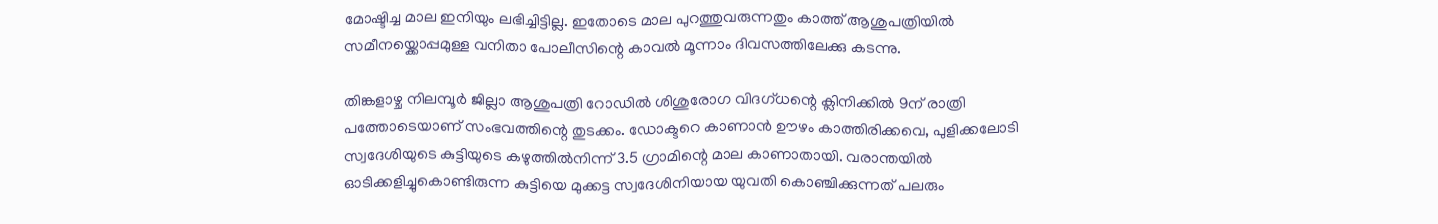മോഷ്ടിച്ച മാല ഇനിയും ലഭിച്ചിട്ടില്ല. ഇതോടെ മാല പുറത്തുവരുന്നതും കാത്ത് ആശുപത്രിയില്‍ സമീനയ്ക്കൊപ്പമുള്ള വനിതാ പോലീസിന്റെ കാവല്‍ മൂന്നാം ദിവസത്തിലേക്കു കടന്നു.

തിങ്കളാഴ്ച നിലമ്പൂർ ജില്ലാ ആശുപത്രി റോഡില്‍ ശിശുരോഗ വിദഗ്ധന്റെ ക്ലിനിക്കില്‍ 9ന് രാത്രി പത്തോടെയാണ് സംഭവത്തിന്റെ തുടക്കം. ഡോക്ടറെ കാണാൻ ഊഴം കാത്തിരിക്കവെ, പുളിക്കലോടി സ്വദേശിയുടെ കുട്ടിയുടെ കഴുത്തില്‍നിന്ന് 3.5 ഗ്രാമിന്റെ മാല കാണാതായി. വരാന്തയില്‍ ഓടിക്കളിച്ചുകൊണ്ടിരുന്ന കുട്ടിയെ മുക്കട്ട സ്വദേശിനിയായ യുവതി കൊഞ്ചിക്കുന്നത് പലരും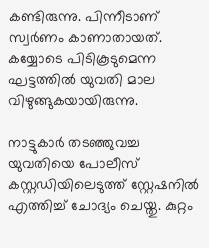കണ്ടിരുന്നു. പിന്നീടാണ് സ്വർണം കാണാതായത്. കയ്യോടെ പിടികൂടുമെന്ന ഘട്ടത്തില്‍ യുവതി മാല വിഴുങ്ങുകയായിരുന്നു.

നാട്ടുകാർ തടഞ്ഞുവച്ച യുവതിയെ പോലീസ് കസ്റ്റഡിയിലെടുത്ത് സ്റ്റേഷനില്‍ എത്തിച്ച്‌ ചോദ്യം ചെയ്തു. കുറ്റം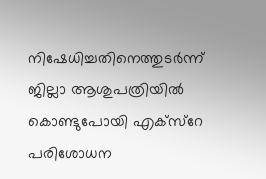നിഷേധിച്ചതിനെത്തുടർന്ന് ജില്ലാ ആശുപത്രിയില്‍ കൊണ്ടുപോയി എക്സ്റേ പരിശോധന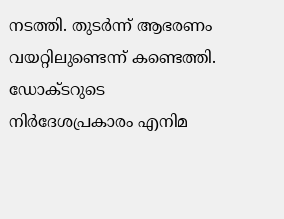നടത്തി. തുടർന്ന് ആഭരണം വയറ്റിലുണ്ടെന്ന് കണ്ടെത്തി. ഡോക്ടറുടെ നിർദേശപ്രകാരം എനിമ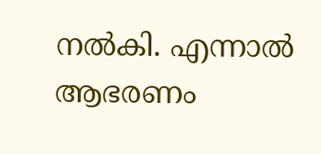നല്‍കി. എന്നാല്‍ ആഭരണം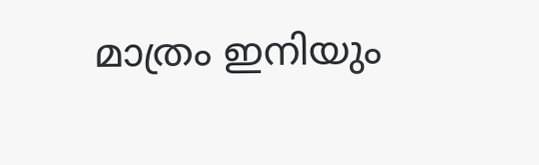മാത്രം ഇനിയും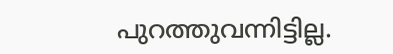പുറത്തുവന്നിട്ടില്ല.